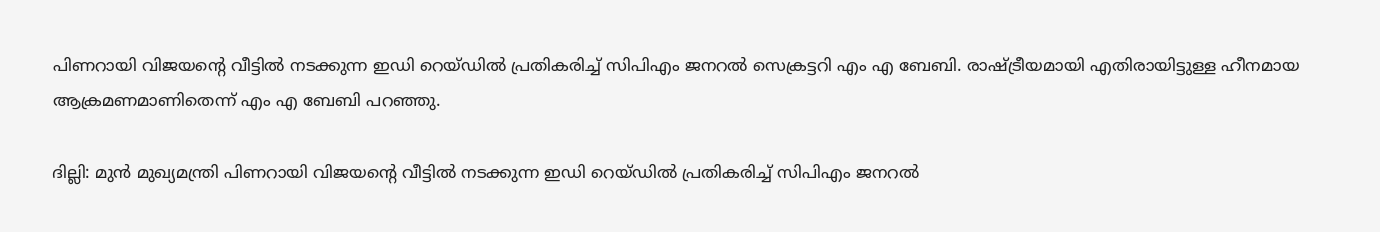പിണറായി വിജയൻ്റെ വീട്ടിൽ നടക്കുന്ന ഇഡി റെയ്ഡിൽ പ്രതികരിച്ച് സിപിഎം ജനറൽ സെക്രട്ടറി എം എ ബേബി. രാഷ്ട്രീയമായി എതിരായിട്ടുള്ള ഹീനമായ ആക്രമണമാണിതെന്ന് എം എ ബേബി പറഞ്ഞു.

ദില്ലി: മുൻ മുഖ്യമന്ത്രി പിണറായി വിജയൻ്റെ വീട്ടിൽ നടക്കുന്ന ഇഡി റെയ്ഡിൽ പ്രതികരിച്ച് സിപിഎം ജനറൽ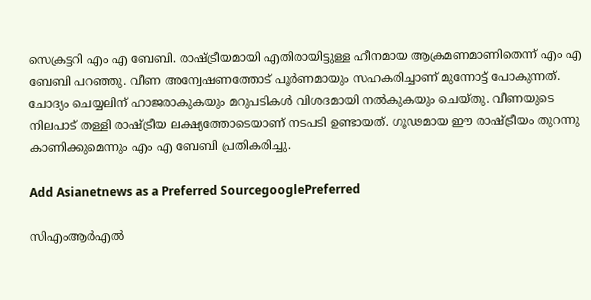സെക്രട്ടറി എം എ ബേബി. രാഷ്ട്രീയമായി എതിരായിട്ടുള്ള ഹീനമായ ആക്രമണമാണിതെന്ന് എം എ ബേബി പറഞ്ഞു. വീണ അന്വേഷണത്തോട് പൂർണമായും സഹകരിച്ചാണ് മുന്നോട്ട് പോകുന്നത്. ചോദ്യം ചെയ്യലിന് ഹാജരാകുകയും മറുപടികൾ വിശദമായി നൽകുകയും ചെയ്തു. വീണയുടെ നിലപാട് തള്ളി രാഷ്ട്രീയ ലക്ഷ്യത്തോടെയാണ് നടപടി ഉണ്ടായത്. ഗൂഢമായ ഈ രാഷ്ട്രീയം തുറന്നു കാണിക്കുമെന്നും എം എ ബേബി പ്രതികരിച്ചു.

Add Asianetnews as a Preferred SourcegooglePreferred

സിഎംആർഎൽ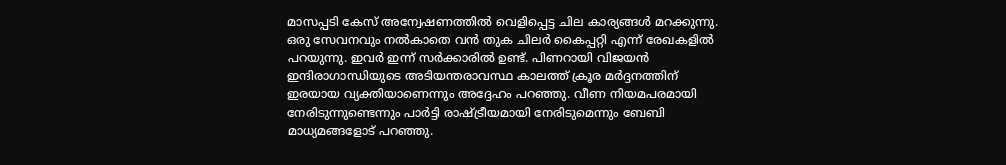മാസപ്പടി കേസ് അന്വേഷണത്തിൽ വെളിപ്പെട്ട ചില കാര്യങ്ങൾ മറക്കുന്നു. ഒരു സേവനവും നൽകാതെ വൻ തുക ചിലർ കൈപ്പറ്റി എന്ന് രേഖകളിൽ പറയുന്നു. ഇവർ ഇന്ന് സർക്കാരിൽ ഉണ്ട്. പിണറായി വിജയൻ ഇന്ദിരാഗാന്ധിയുടെ അടിയന്തരാവസ്ഥ കാലത്ത് ക്രൂര മർദ്ദനത്തിന് ഇരയായ വ്യക്തിയാണെന്നും അദ്ദേഹം പറഞ്ഞു. വീണ നിയമപരമായി നേരിടുന്നുണ്ടെന്നും പാർട്ടി രാഷ്ട്രീയമായി നേരിടുമെന്നും ബേബി മാധ്യമങ്ങളോട് പറഞ്ഞു.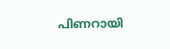പിണറായി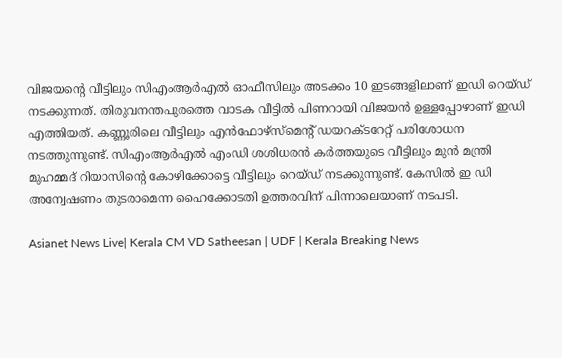വിജയന്റെ വീട്ടിലും സിഎംആര്‍എല്‍ ഓഫീസിലും അടക്കം 10 ഇടങ്ങളിലാണ് ഇഡി റെയ്ഡ് നടക്കുന്നത്. തിരുവനന്തപുരത്തെ വാടക വീട്ടിൽ പിണറായി വിജയൻ ഉള്ളപ്പോഴാണ് ഇഡി എത്തിയത്. കണ്ണൂരിലെ വീട്ടിലും എൻഫോഴ്സ്മെന്‍റ് ഡയറക്ടറേറ്റ് പരിശോധന നടത്തുന്നുണ്ട്. സിഎംആര്‍എല്‍ എംഡി ശശിധരന്‍ കര്‍ത്തയുടെ വീട്ടിലും മുന്‍ മന്ത്രി മുഹമ്മദ് റിയാസിന്‍റെ കോഴിക്കോട്ടെ വീട്ടിലും റെയ്ഡ് നടക്കുന്നുണ്ട്. കേസില്‍ ഇ ഡി അന്വേഷണം തുടരാമെന്ന ഹൈക്കോടതി ഉത്തരവിന് പിന്നാലെയാണ് നടപടി.

Asianet News Live| Kerala CM VD Satheesan | UDF | Kerala Breaking News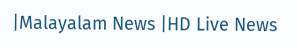|Malayalam News |HD Live News